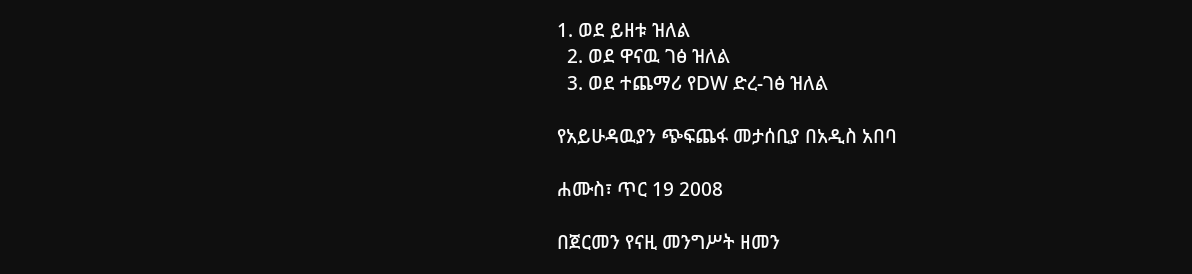1. ወደ ይዘቱ ዝለል
  2. ወደ ዋናዉ ገፅ ዝለል
  3. ወደ ተጨማሪ የDW ድረ-ገፅ ዝለል

የአይሁዳዉያን ጭፍጨፋ መታሰቢያ በአዲስ አበባ

ሐሙስ፣ ጥር 19 2008

በጀርመን የናዚ መንግሥት ዘመን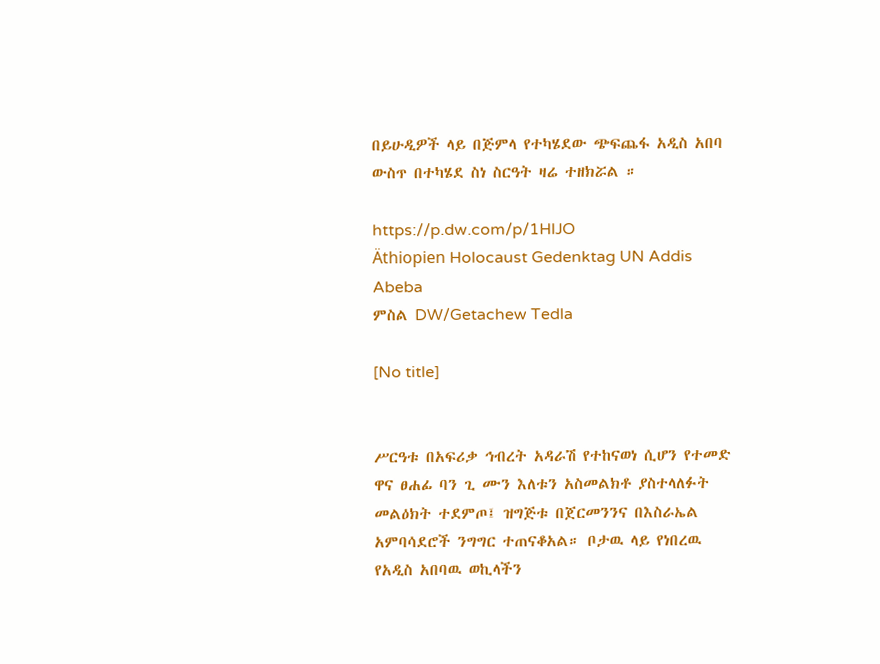በይሁዲዎች ላይ በጅምላ የተካሄደው ጭፍጨፋ አዲስ አበባ ውስጥ በተካሄደ ስነ ስርዓት ዛሬ ተዘክሯል ።

https://p.dw.com/p/1HlJO
Äthiopien Holocaust Gedenktag UN Addis Abeba
ምስል DW/Getachew Tedla

[No title]


ሥርዓቱ በአፍሪቃ ኅብረት አዳራሽ የተከናወነ ሲሆን የተመድ ዋና ፀሐፊ ባን ጊ ሙን እለቱን አስመልክቶ ያስተላለፉት መልዕክት ተደምጦ፤ ዝግጅቱ በጀርመንንና በእስራኤል አምባሳደሮች ንግግር ተጠናቆአል። ቦታዉ ላይ የነበረዉ የአዲስ አበባዉ ወኪላችን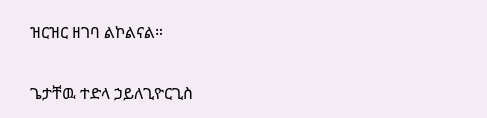ዝርዝር ዘገባ ልኮልናል።

ጌታቸዉ ተድላ ኃይለጊዮርጊስ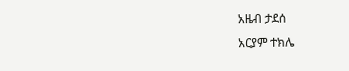አዜብ ታደሰ
አርያም ተክሌ